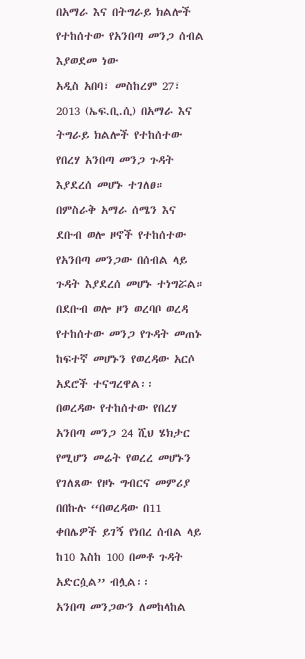በአማራ እና በትግራይ ክልሎች የተከሰተው የአንበጣ መንጋ ሰብል እያወደመ ነው
አዲስ አበባ፣ መስከረም 27፣ 2013 (ኤፍ.ቢ.ሲ) በአማራ እና ትግራይ ክልሎች የተከሰተው የበረሃ አንበጣ መንጋ ጉዳት እያደረሰ መሆኑ ተገለፀ።
በምስራቅ አማራ ሰሜን እና ደቡብ ወሎ ዞኖች የተከሰተው የአንበጣ መንጋው በሰብል ላይ ጉዳት እያደረሰ መሆኑ ተነግሯል።
በደቡብ ወሎ ዞን ወረባቦ ወረዳ የተከሰተው መንጋ የጉዳት መጠኑ ከፍተኛ መሆኑን የወረዳው አርሶ አደሮች ተናግረዋል፡፡
በወረዳው የተከሰተው የበረሃ አንበጣ መንጋ 24 ሺህ ሄክታር የሚሆን መሬት የወረረ መሆኑን የገለጸው የዞኑ ግብርና መምሪያ በበኩሉ ‘‘በወረዳው በ11 ቀበሌዎች ይገኝ የነበረ ሰብል ላይ ከ10 እስከ 100 በመቶ ጉዳት አድርሷል’’ ብሏል፡፡
አንበጣ መንጋውን ለመከላከል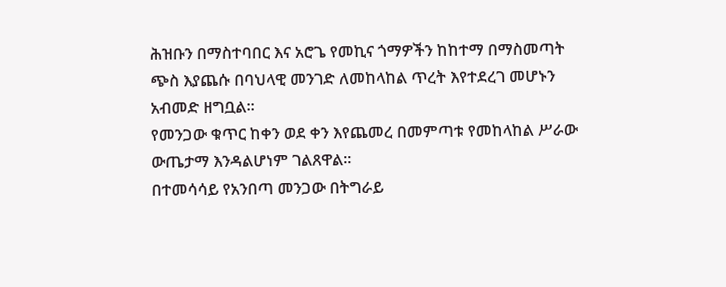ሕዝቡን በማስተባበር እና አሮጌ የመኪና ጎማዎችን ከከተማ በማስመጣት ጭስ እያጨሱ በባህላዊ መንገድ ለመከላከል ጥረት እየተደረገ መሆኑን አብመድ ዘግቧል።
የመንጋው ቁጥር ከቀን ወደ ቀን እየጨመረ በመምጣቱ የመከላከል ሥራው ውጤታማ እንዳልሆነም ገልጸዋል፡፡
በተመሳሳይ የአንበጣ መንጋው በትግራይ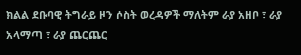ክልል ደቡባዊ ትግራይ ዞን ሶስት ወረዳዎች ማለትም ራያ አዘቦ ፣ ራያ አላማጣ ፣ ራያ ጨርጨር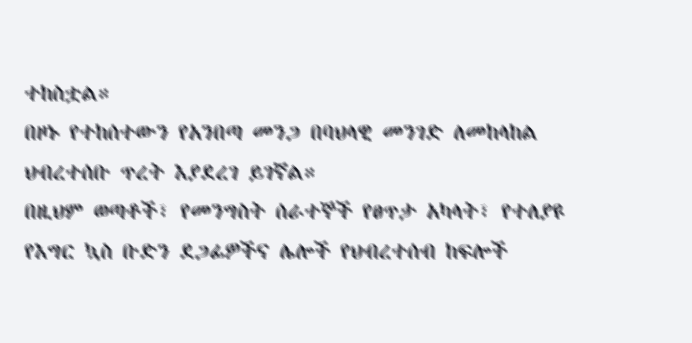ተከስቷል።
በዞኑ የተከሰተውን የአንበጣ መንጋ በባህላዊ መንገድ ለመከላከል ህብረተሰቡ ጥረት እያደረገ ይገኛል።
በዚህም ወጣቶች፣ የመንግስት ሰራተኞች የፀጥታ አካላት፣ የተለያዩ የእግር ኳስ ቡድን ደጋፊዎችና ሌሎች የህብረተሰብ ከፍሎች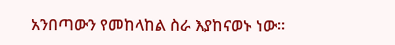አንበጣውን የመከላከል ስራ እያከናወኑ ነው።